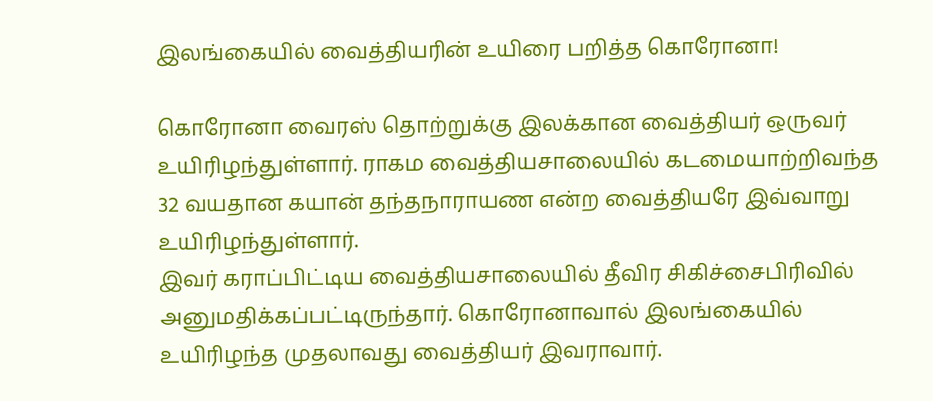இலங்கையில் வைத்தியரின் உயிரை பறித்த கொரோனா!

கொரோனா வைரஸ் தொற்றுக்கு இலக்கான வைத்தியர் ஒருவர் உயிரிழந்துள்ளார். ராகம வைத்தியசாலையில் கடமையாற்றிவந்த 32 வயதான கயான் தந்தநாராயண என்ற வைத்தியரே இவ்வாறு உயிரிழந்துள்ளார்.
இவர் கராப்பிட்டிய வைத்தியசாலையில் தீவிர சிகிச்சைபிரிவில் அனுமதிக்கப்பட்டிருந்தார். கொரோனாவால் இலங்கையில் உயிரிழந்த முதலாவது வைத்தியர் இவராவார்.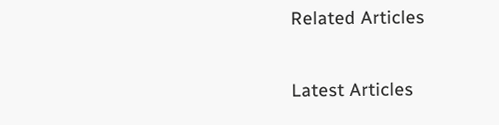Related Articles

Latest Articles